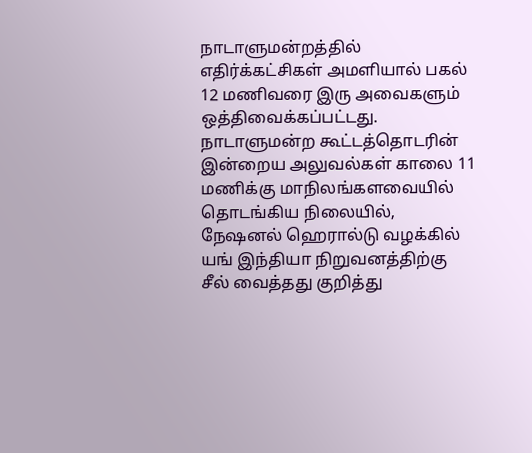நாடாளுமன்றத்தில் எதிர்க்கட்சிகள் அமளியால் பகல் 12 மணிவரை இரு அவைகளும் ஒத்திவைக்கப்பட்டது.
நாடாளுமன்ற கூட்டத்தொடரின் இன்றைய அலுவல்கள் காலை 11 மணிக்கு மாநிலங்களவையில் தொடங்கிய நிலையில், நேஷனல் ஹெரால்டு வழக்கில் யங் இந்தியா நிறுவனத்திற்கு சீல் வைத்தது குறித்து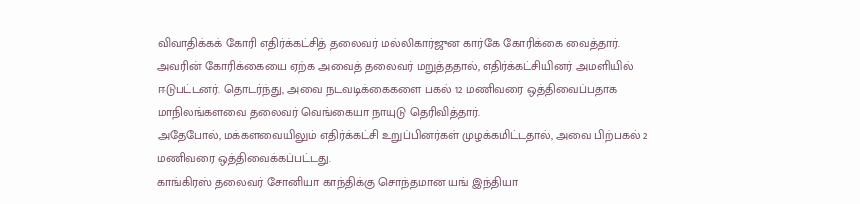விவாதிக்கக் கோரி எதிர்க்கட்சித் தலைவர் மல்லிகார்ஜுன கார்கே கோரிக்கை வைத்தார்.
அவரின் கோரிக்கையை ஏற்க அவைத் தலைவர் மறுத்ததால், எதிர்க்கட்சியினர் அமளியில் ஈடுபட்டனர். தொடர்ந்து, அவை நடவடிக்கைகளை பகல் 12 மணிவரை ஒத்திவைப்பதாக மாநிலங்களவை தலைவர் வெங்கையா நாயுடு தெரிவித்தார்.
அதேபோல், மக்களவையிலும் எதிர்க்கட்சி உறுப்பினர்கள் முழக்கமிட்டதால், அவை பிற்பகல் 2 மணிவரை ஒத்திவைக்கப்பட்டது.
காங்கிரஸ் தலைவர் சோனியா காந்திக்கு சொந்தமான யங் இந்தியா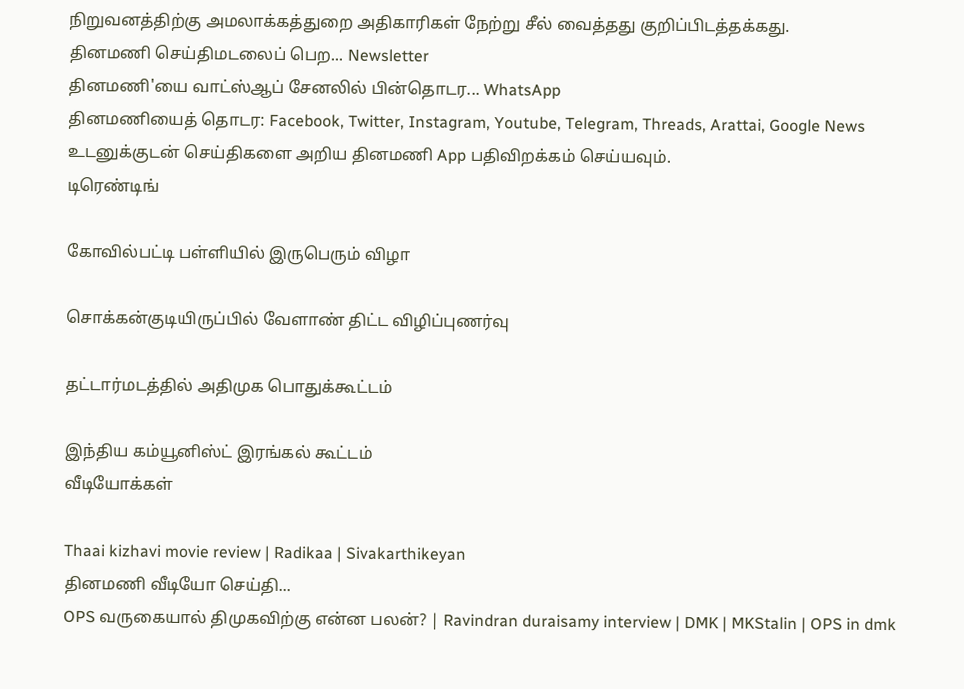நிறுவனத்திற்கு அமலாக்கத்துறை அதிகாரிகள் நேற்று சீல் வைத்தது குறிப்பிடத்தக்கது.
தினமணி செய்திமடலைப் பெற... Newsletter
தினமணி'யை வாட்ஸ்ஆப் சேனலில் பின்தொடர... WhatsApp
தினமணியைத் தொடர: Facebook, Twitter, Instagram, Youtube, Telegram, Threads, Arattai, Google News
உடனுக்குடன் செய்திகளை அறிய தினமணி App பதிவிறக்கம் செய்யவும்.
டிரெண்டிங்

கோவில்பட்டி பள்ளியில் இருபெரும் விழா

சொக்கன்குடியிருப்பில் வேளாண் திட்ட விழிப்புணர்வு

தட்டார்மடத்தில் அதிமுக பொதுக்கூட்டம்

இந்திய கம்யூனிஸ்ட் இரங்கல் கூட்டம்
வீடியோக்கள்

Thaai kizhavi movie review | Radikaa | Sivakarthikeyan
தினமணி வீடியோ செய்தி...
OPS வருகையால் திமுகவிற்கு என்ன பலன்? | Ravindran duraisamy interview | DMK | MKStalin | OPS in dmk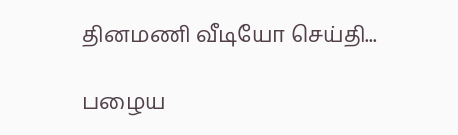தினமணி வீடியோ செய்தி...

பழைய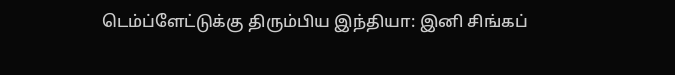டெம்ப்ளேட்டுக்கு திரும்பிய இந்தியா: இனி சிங்கப்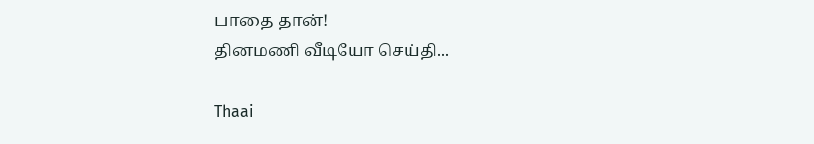பாதை தான்!
தினமணி வீடியோ செய்தி...

Thaai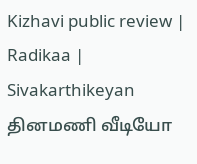Kizhavi public review | Radikaa | Sivakarthikeyan
தினமணி வீடியோ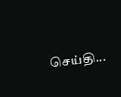செய்தி...